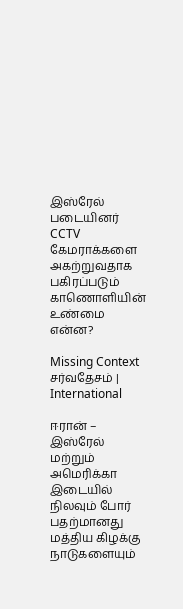இஸ்ரேல் படையினர் CCTV கேமராக்களை அகற்றுவதாக பகிரப்படும் காணொளியின் உண்மை என்ன?

Missing Context சர்வதேசம் | International

ஈரான் – இஸ்ரேல் மற்றும் அமெரிக்கா இடையில் நிலவும் போர் பதற்மானது மத்திய கிழக்கு நாடுகளையும்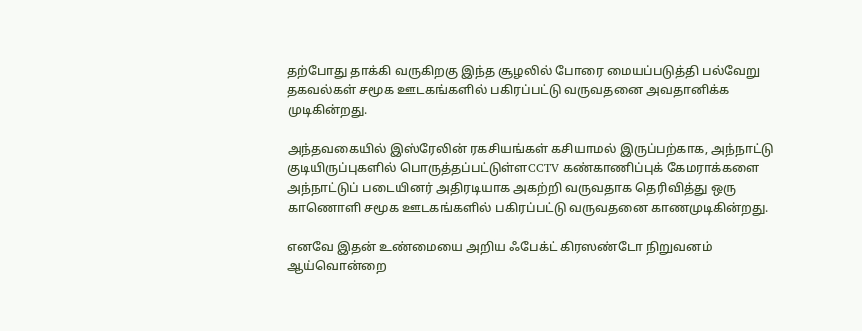தற்போது தாக்கி வருகிறகு இந்த சூழலில் போரை மையப்படுத்தி பல்வேறு தகவல்கள் சமூக ஊடகங்களில் பகிரப்பட்டு வருவதனை அவதானிக்க முடிகின்றது.

அந்தவகையில் இஸ்ரேலின் ரகசியங்கள் கசியாமல் இருப்பற்காக, அந்நாட்டு குடியிருப்புகளில் பொருத்தப்பட்டுள்ளCCTV கண்காணிப்புக் கேமராக்களை அந்நாட்டுப் படையினர் அதிரடியாக அகற்றி வருவதாக தெரிவித்து ஒரு காணொளி சமூக ஊடகங்களில் பகிரப்பட்டு வருவதனை காணமுடிகின்றது.

எனவே இதன் உண்மையை அறிய ஃபேக்ட் கிரஸண்டோ நிறுவனம் ஆய்வொன்றை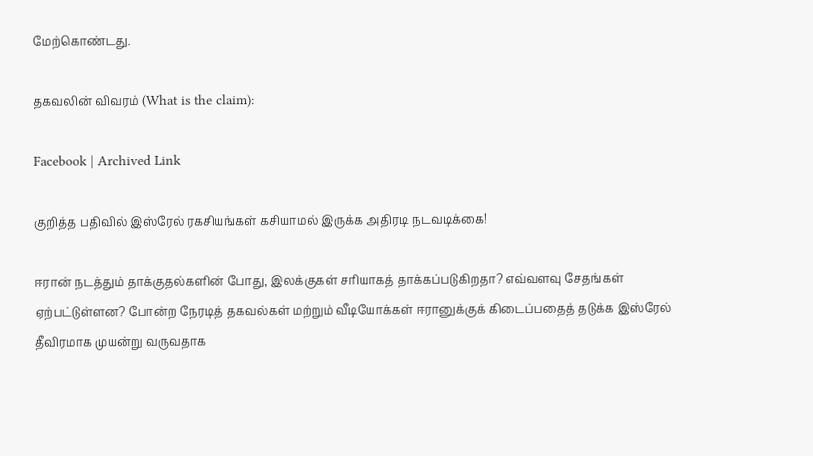மேற்கொண்டது.

தகவலின் விவரம் (What is the claim):

Facebook | Archived Link

குறித்த பதிவில் இஸ்ரேல் ரகசியங்கள் கசியாமல் இருக்க அதிரடி நடவடிக்கை!

ஈரான் நடத்தும் தாக்குதல்களின் போது, இலக்குகள் சரியாகத் தாக்கப்படுகிறதா? எவ்வளவு சேதங்கள் ஏற்பட்டுள்ளன? போன்ற நேரடித் தகவல்கள் மற்றும் வீடியோக்கள் ஈரானுக்குக் கிடைப்பதைத் தடுக்க இஸ்ரேல் தீவிரமாக முயன்று வருவதாக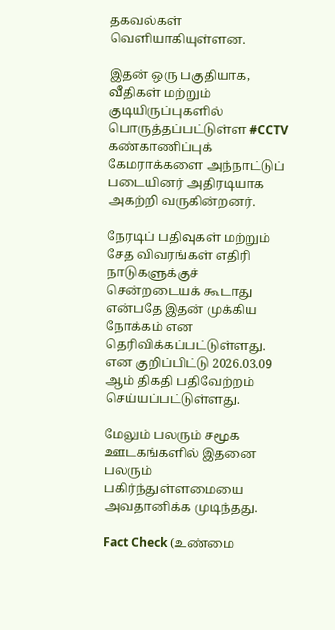தகவல்கள் வெளியாகியுள்ளன.

இதன் ஒரு பகுதியாக, வீதிகள் மற்றும் குடியிருப்புகளில் பொருத்தப்பட்டுள்ள #CCTV கண்காணிப்புக் கேமராக்களை அந்நாட்டுப் படையினர் அதிரடியாக அகற்றி வருகின்றனர்.

நேரடிப் பதிவுகள் மற்றும் சேத விவரங்கள் எதிரி நாடுகளுக்குச் சென்றடையக் கூடாது என்பதே இதன் முக்கிய நோக்கம் என தெரிவிக்கப்பட்டுள்ளது. என குறிப்பிட்டு 2026.03.09 ஆம் திகதி பதிவேற்றம் செய்யப்பட்டுள்ளது.

மேலும் பலரும் சமூக ஊடகங்களில் இதனை பலரும் பகிர்ந்துள்ளமையை அவதானிக்க முடிந்தது.

Fact Check (உண்மை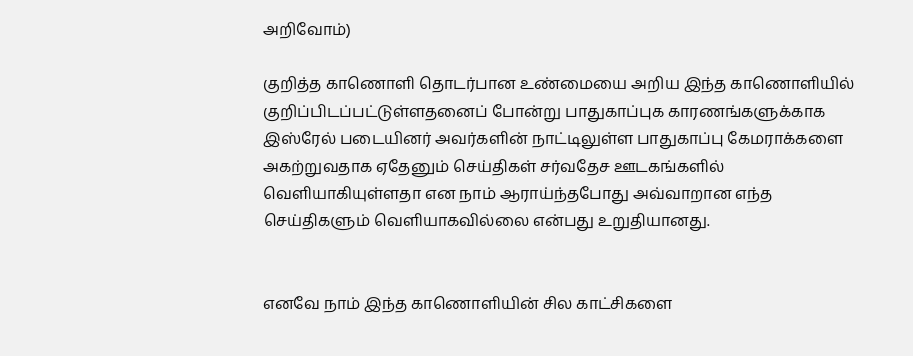அறிவோம்)

குறித்த காணொளி தொடர்பான உண்மையை அறிய இந்த காணொளியில் குறிப்பிடப்பட்டுள்ளதனைப் போன்று பாதுகாப்புக காரணங்களுக்காக இஸ்ரேல் படையினர் அவர்களின் நாட்டிலுள்ள பாதுகாப்பு கேமராக்களை அகற்றுவதாக ஏதேனும் செய்திகள் சர்வதேச ஊடகங்களில் வெளியாகியுள்ளதா என நாம் ஆராய்ந்தபோது அவ்வாறான எந்த செய்திகளும் வெளியாகவில்லை என்பது உறுதியானது.


எனவே நாம் இந்த காணொளியின் சில காட்சிகளை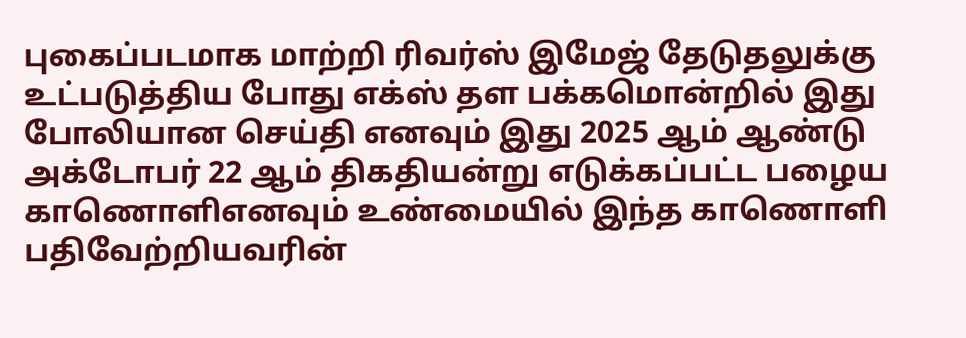புகைப்படமாக மாற்றி ரிவர்ஸ் இமேஜ் தேடுதலுக்கு உட்படுத்திய போது எக்ஸ் தள பக்கமொன்றில் இது போலியான செய்தி எனவும் இது 2025 ஆம் ஆண்டு அக்டோபர் 22 ஆம் திகதியன்று எடுக்கப்பட்ட பழைய காணொளிஎனவும் உண்மையில் இந்த காணொளி பதிவேற்றியவரின்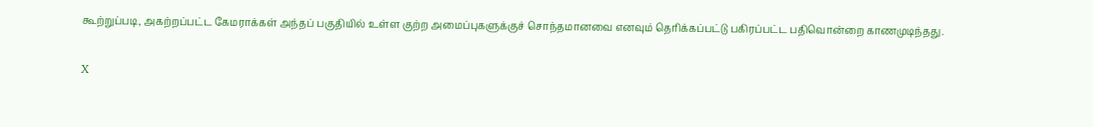கூற்றுப்படி, அகற்றப்பட்ட கேமராக்கள் அந்தப் பகுதியில் உள்ள குற்ற அமைப்புகளுக்குச் சொந்தமானவை எனவும் தெரிக்கப்பட்டு பகிரப்பட்ட பதிவொன்றை காணமுடிந்தது.

X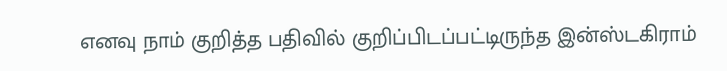எனவு நாம் குறித்த பதிவில் குறிப்பிடப்பட்டிருந்த இன்ஸ்டகிராம்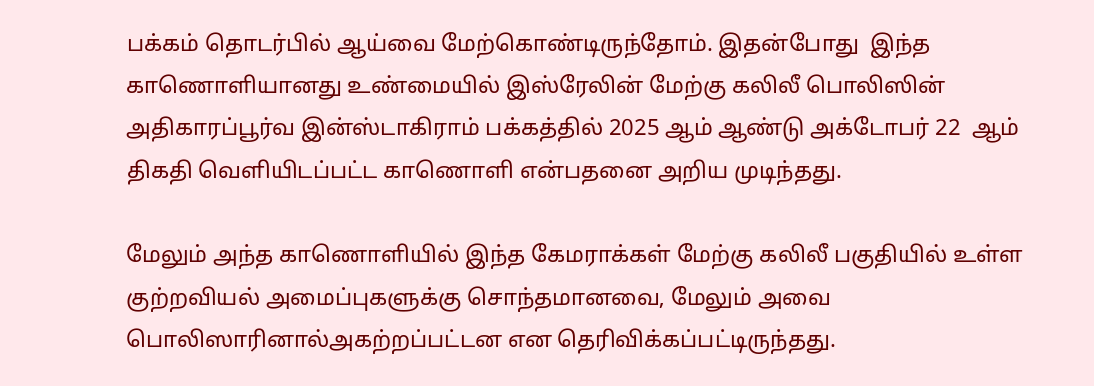பக்கம் தொடர்பில் ஆய்வை மேற்கொண்டிருந்தோம். இதன்போது  இந்த காணொளியானது உண்மையில் இஸ்ரேலின் மேற்கு கலிலீ பொலிஸின் அதிகாரப்பூர்வ இன்ஸ்டாகிராம் பக்கத்தில் 2025 ஆம் ஆண்டு அக்டோபர் 22  ஆம் திகதி வெளியிடப்பட்ட காணொளி என்பதனை அறிய முடிந்தது.

மேலும் அந்த காணொளியில் இந்த கேமராக்கள் மேற்கு கலிலீ பகுதியில் உள்ள குற்றவியல் அமைப்புகளுக்கு சொந்தமானவை, மேலும் அவை பொலிஸாரினால்அகற்றப்பட்டன என தெரிவிக்கப்பட்டிருந்தது.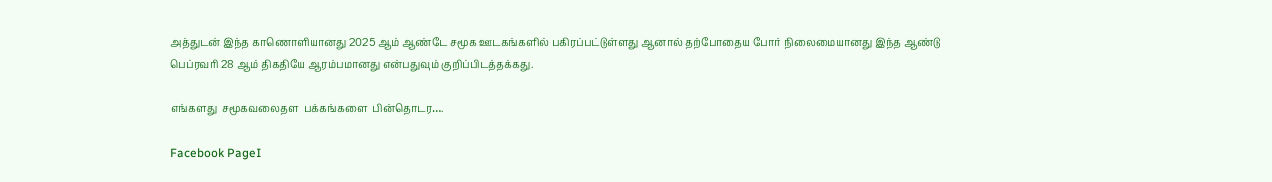அத்துடன் இந்த காணொளியானது 2025 ஆம் ஆண்டே சமூக ஊடகங்களில் பகிரப்பட்டுள்ளது ஆனால் தற்போதைய போர் நிலைமையானது இந்த ஆண்டு பெப்ரவரி 28 ஆம் திகதியே ஆரம்பமானது என்பதுவும் குறிப்பிடத்தக்கது.

எங்களது  சமூகவலைதள  பக்கங்களை  பின்தொடர….

Facebook PageI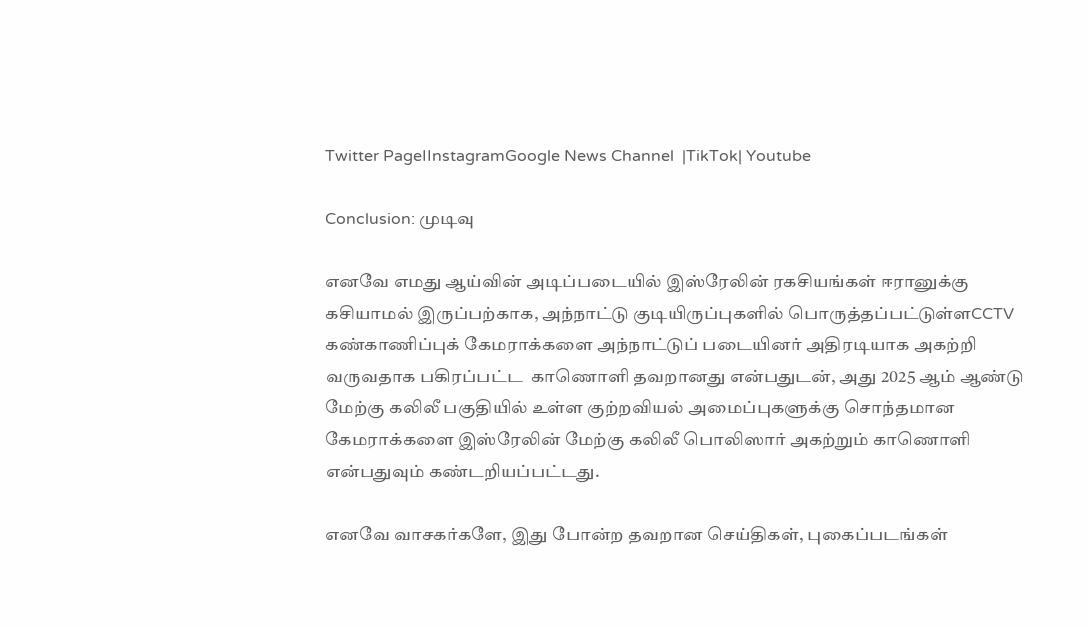Twitter PageIInstagramGoogle News Channel  |TikTok| Youtube

Conclusion: முடிவு

எனவே எமது ஆய்வின் அடிப்படையில் இஸ்ரேலின் ரகசியங்கள் ஈரானுக்கு கசியாமல் இருப்பற்காக, அந்நாட்டு குடியிருப்புகளில் பொருத்தப்பட்டுள்ளCCTV கண்காணிப்புக் கேமராக்களை அந்நாட்டுப் படையினர் அதிரடியாக அகற்றி வருவதாக பகிரப்பட்ட  காணொளி தவறானது என்பதுடன், அது 2025 ஆம் ஆண்டு  மேற்கு கலிலீ பகுதியில் உள்ள குற்றவியல் அமைப்புகளுக்கு சொந்தமான கேமராக்களை இஸ்ரேலின் மேற்கு கலிலீ பொலிஸார் அகற்றும் காணொளி என்பதுவும் கண்டறியப்பட்டது.

எனவே வாசகர்களே, இது போன்ற தவறான செய்திகள், புகைப்படங்கள்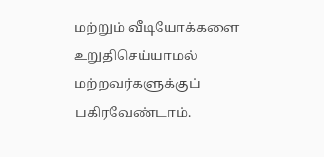மற்றும் வீடியோக்களை உறுதிசெய்யாமல் மற்றவர்களுக்குப் பகிரவேண்டாம்.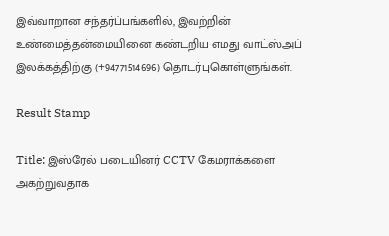இவ்வாறான சந்தர்ப்பங்களில், இவற்றின் உண்மைத்தன்மையினை கண்டறிய எமது வாட்ஸ்அப் இலக்கத்திற்கு (+94771514696) தொடர்புகொள்ளுங்கள்.

Result Stamp

Title: இஸ்ரேல் படையினர் CCTV கேமராக்களை அகற்றுவதாக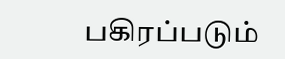பகிரப்படும்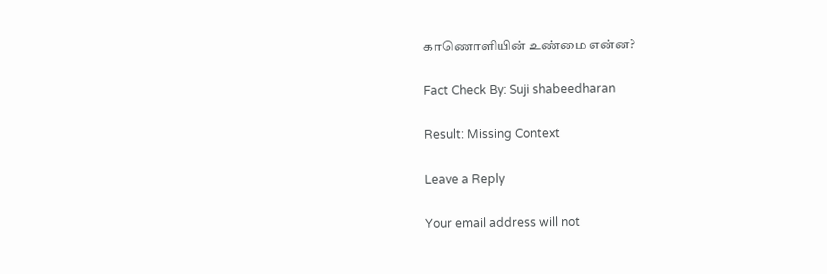காணொளியின் உண்மை என்ன?

Fact Check By: Suji shabeedharan

Result: Missing Context

Leave a Reply

Your email address will not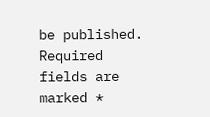be published. Required fields are marked *